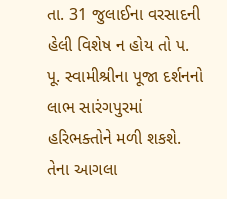તા. 31 જુલાઈના વરસાદની હેલી વિશેષ ન હોય તો પ. પૂ. સ્વામીશ્રીના પૂજા દર્શનનો લાભ સારંગપુરમાં હરિભક્તોને મળી શકશે. તેના આગલા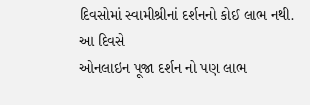દિવસોમાં સ્વામીશ્રીનાં દર્શનનો કોઈ લાભ નથી.
આ દિવસે
ઓનલાઇન પૂજા દર્શન નો પણ લાભ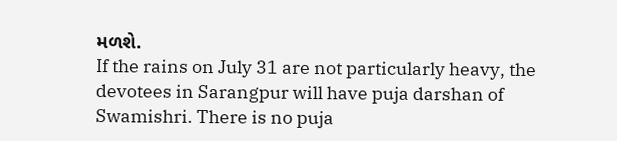મળશે.
If the rains on July 31 are not particularly heavy, the devotees in Sarangpur will have puja darshan of Swamishri. There is no puja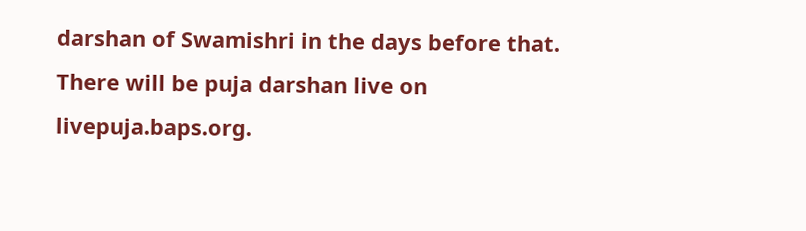darshan of Swamishri in the days before that.
There will be puja darshan live on
livepuja.baps.org.